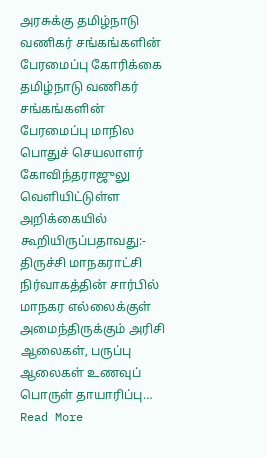அரசுக்கு தமிழ்நாடு வணிகர் சங்கங்களின் பேரமைப்பு கோரிக்கை
தமிழ்நாடு வணிகர் சங்கங்களின் பேரமைப்பு மாநில பொதுச் செயலாளர் கோவிந்தராஜுலு வெளியிட்டுள்ள அறிக்கையில் கூறியிருப்பதாவது:- திருச்சி மாநகராட்சி நிர்வாகத்தின் சார்பில் மாநகர எல்லைக்குள் அமைந்திருக்கும் அரிசி ஆலைகள், பருப்பு ஆலைகள் உணவுப் பொருள் தாயாரிப்பு… Read More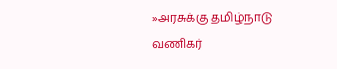»அரசுக்கு தமிழ்நாடு வணிகர்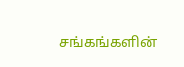சங்கங்களின்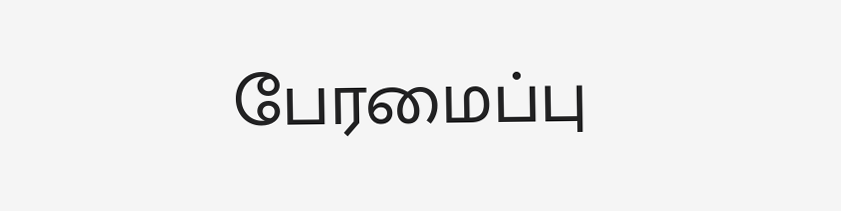பேரமைப்பு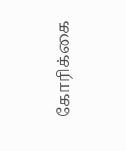கோரிக்கை